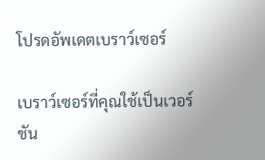โปรดอัพเดตเบราว์เซอร์

เบราว์เซอร์ที่คุณใช้เป็นเวอร์ชัน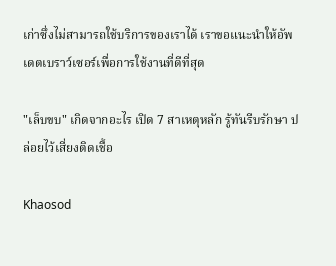เก่าซึ่งไม่สามารถใช้บริการของเราได้ เราขอแนะนำให้อัพเดตเบราว์เซอร์เพื่อการใช้งานที่ดีที่สุด

"เล็บขบ" เกิดจากอะไร เปิด 7 สาเหตุหลัก รู้ทันรีบรักษา ปล่อยไว้เสี่ยงติดเชื้อ

Khaosod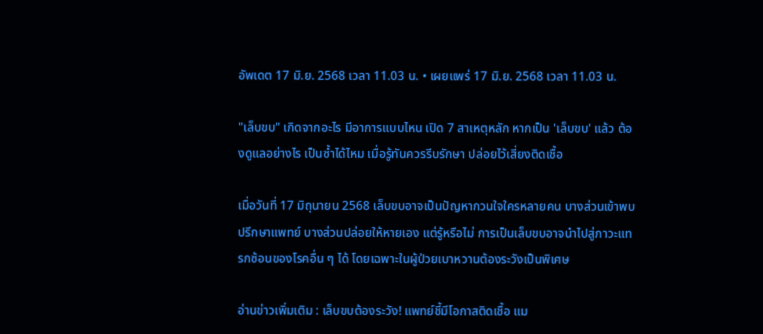อัพเดต 17 มิ.ย. 2568 เวลา 11.03 น. • เผยแพร่ 17 มิ.ย. 2568 เวลา 11.03 น.

"เล็บขบ" เกิดจากอะไร มีอาการแบบไหน เปิด 7 สาเหตุหลัก หากเป็น 'เล็บขบ' แล้ว ต้องดูแลอย่างไร เป็นซ้ำได้ไหม เมื่อรู้ทันควรรีบรักษา ปล่อยไว้เสี่ยงติดเชื้อ

เมื่อวันที่ 17 มิถุนายน 2568 เล็บขบอาจเป็นปัญหากวนใจใครหลายคน บางส่วนเข้าพบปรึกษาแพทย์ บางส่วนปล่อยให้หายเอง แต่รู้หรือไม่ การเป็นเล็บขบอาจนำไปสู่ภาวะแทรกซ้อนของโรคอื่น ๆ ได้ โดยเฉพาะในผู้ป่วยเบาหวานต้องระวังเป็นพิเศษ

อ่านข่าวเพิ่มเติม : เล็บขบต้องระวัง! แพทย์ชี้มีโอกาสติดเชื้อ แม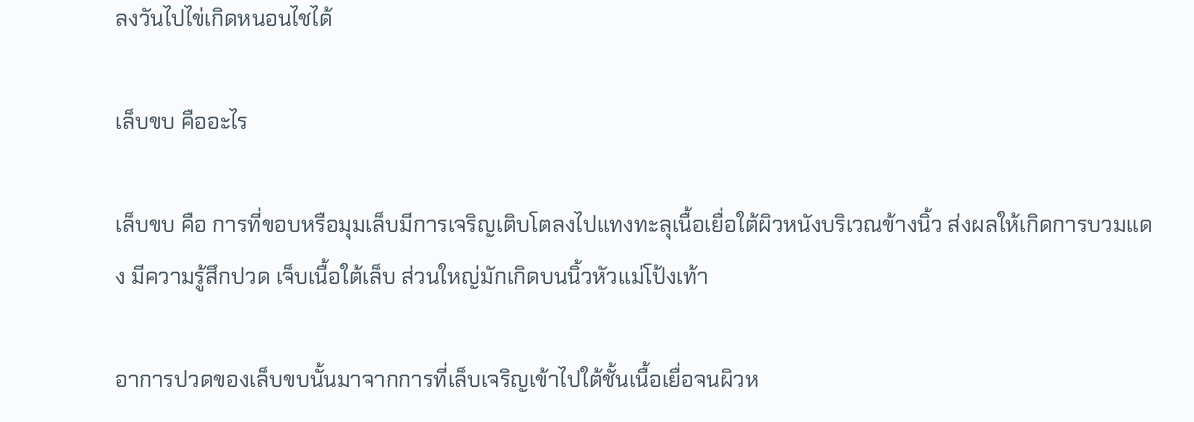ลงวันไปไข่เกิดหนอนไชได้

เล็บขบ คืออะไร

เล็บขบ คือ การที่ขอบหรือมุมเล็บมีการเจริญเติบโตลงไปแทงทะลุเนื้อเยื่อใต้ผิวหนังบริเวณข้างนิ้ว ส่งผลให้เกิดการบวมแดง มีความรู้สึกปวด เจ็บเนื้อใต้เล็บ ส่วนใหญ่มักเกิดบนนิ้วหัวแม่โป้งเท้า

อาการปวดของเล็บขบนั้นมาจากการที่เล็บเจริญเข้าไปใต้ชั้นเนื้อเยื่อจนผิวห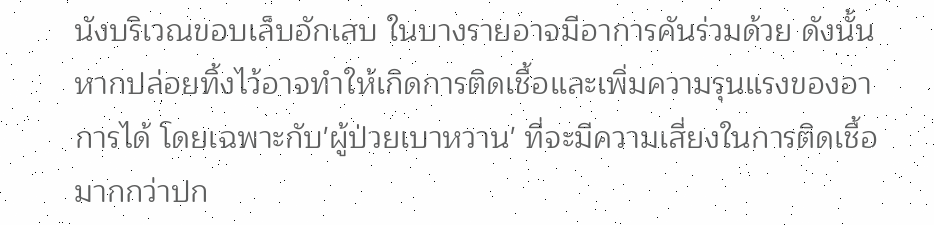นังบริเวณขอบเล็บอักเสบ ในบางรายอาจมีอาการคันร่วมด้วย ดังนั้นหากปล่อยทิ้งไว้อาจทำให้เกิดการติดเชื้อและเพิ่มความรุนแรงของอาการได้ โดยเฉพาะกับ'ผู้ป่วยเบาหวาน' ที่จะมีความเสี่ยงในการติดเชื้อมากกว่าปก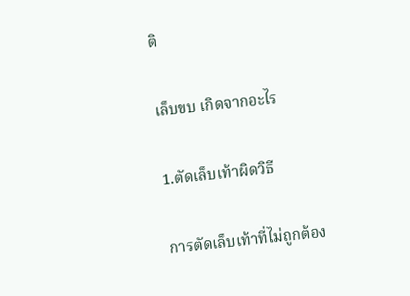ติ

เล็บขบ เกิดจากอะไร

1.ตัดเล็บเท้าผิดวิธี

การตัดเล็บเท้าที่ไม่ถูกต้อง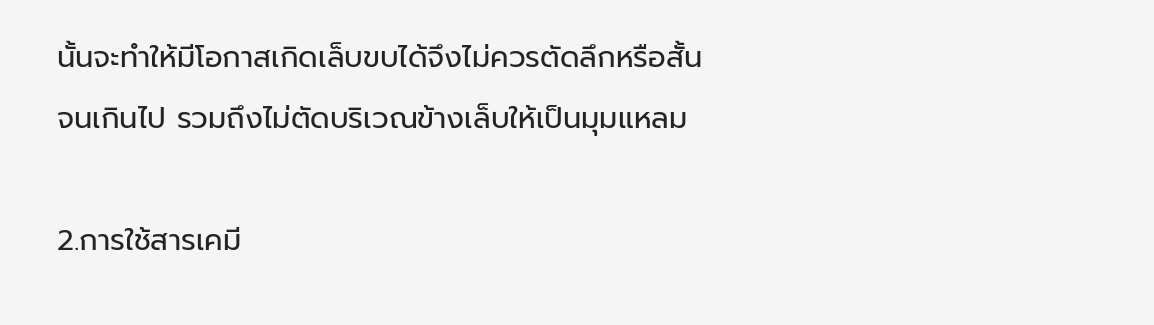นั้นจะทำให้มีโอกาสเกิดเล็บขบได้จึงไม่ควรตัดลึกหรือสั้นจนเกินไป รวมถึงไม่ตัดบริเวณข้างเล็บให้เป็นมุมแหลม

2.การใช้สารเคมี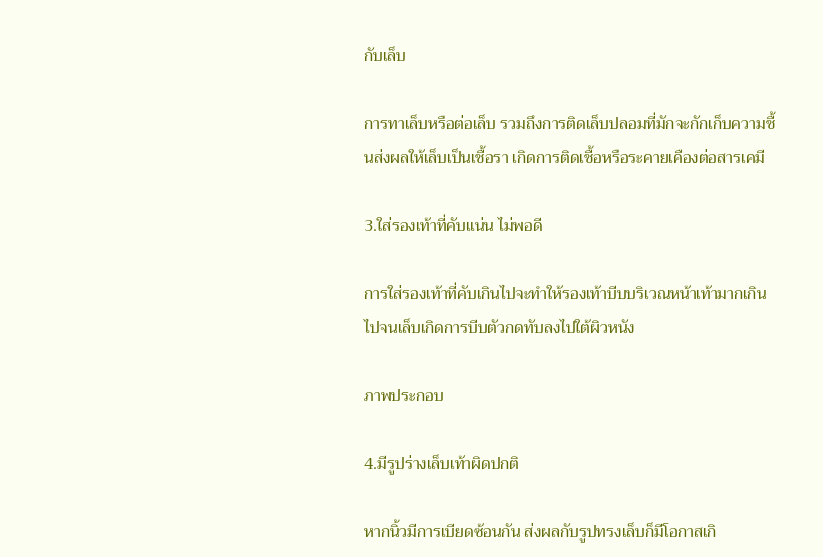กับเล็บ

การทาเล็บหรือต่อเล็บ รวมถึงการติดเล็บปลอมที่มักจะกักเก็บความชื้นส่งผลให้เล็บเป็นเชื้อรา เกิดการติดเชื้อหรือระคายเคืองต่อสารเคมี

3.ใส่รองเท้าที่คับแน่น ไม่พอดี

การใส่รองเท้าที่คับเกินไปจะทำให้รองเท้าบีบบริเวณหน้าเท้ามากเกินไปจนเล็บเกิดการบีบตัวกดทับลงไปใต้ผิวหนัง

ภาพประกอบ

4.มีรูปร่างเล็บเท้าผิดปกติ

หากนิ้วมีการเบียดซ้อนกัน ส่งผลกับรูปทรงเล็บก็มีโอกาสเกิ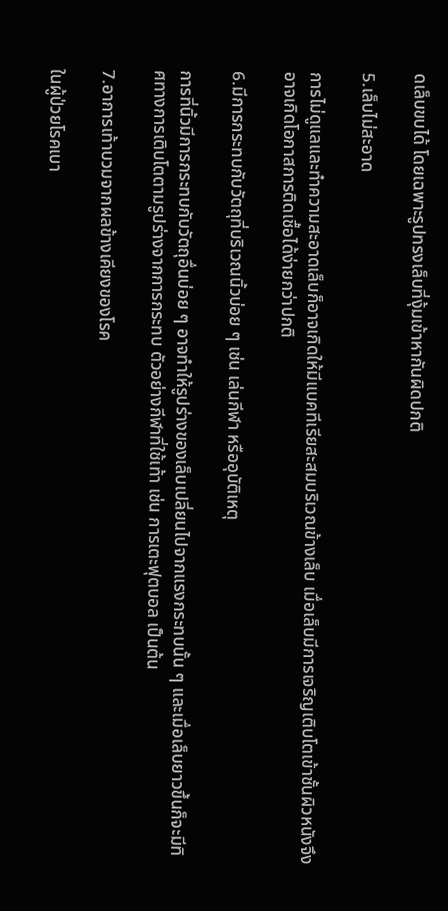ดเล็บขบได้ โดยเฉพาะรูปทรงเล็บที่งุ้มเข้าหากันผิดปกติ

5.เล็บไม่สะอาด

การไม่ดูแลและทำความสะอาดเล็บก็อาจเกิดให้มีแบคทีเรียสะสมบริเวณข้างเล็บ เมื่อเล็บมีการเจริญเติบโตเข้าชั้นผิวหนังจึงอาจเกิดโอกาสการติดเชื้อได้ง่ายกว่าปกติ

6.มีการกระทบกับวัตถุที่บริเวณนิ้วบ่อย ๆ เช่น เล่นกีฬา หรืออุบัติเหตุ

การที่นิ้วมีการกระทบกับวัตถุอื่นบ่อย ๆ อาจทำให้รูปร่างของเล็บเปลี่ยนไปจากแรงกระทบนั้น ๆ และเมื่อเล็บยาวขึ้นก็จะมีทิศทางการเติบโตตามรูปร่างจากการกระทบ ตัวอย่างกีฬาที่ใช้เท้า เช่น การเตะฟุตบอล เป็นต้น

7.อาการเท้าบวมจากผลข้างเคียงของโรค

ในผู้ป่วยโรคเบา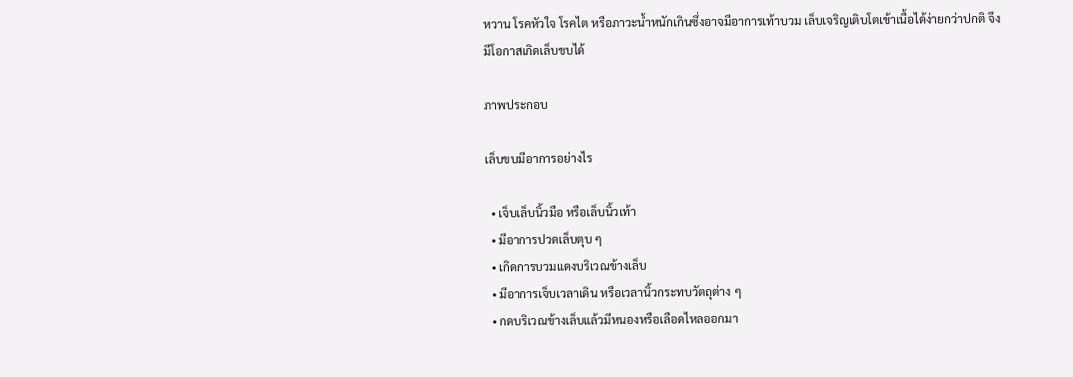หวาน โรคหัวใจ โรคไต หรือภาวะน้ำหนักเกินซึ่งอาจมีอาการเท้าบวม เล็บเจริญเติบโตเข้าเนื้อได้ง่ายกว่าปกติ จึงมีโอกาสเกิดเล็บขบได้

ภาพประกอบ

เล็บขบมีอาการอย่างไร

  • เจ็บเล็บนิ้วมือ หรือเล็บนิ้วเท้า
  • มีอาการปวดเล็บตุบ ๆ
  • เกิดการบวมแดงบริเวณข้างเล็บ
  • มีอาการเจ็บเวลาเดิน หรือเวลานิ้วกระทบวัตถุต่าง ๆ
  • กดบริเวณข้างเล็บแล้วมีหนองหรือเลือดไหลออกมา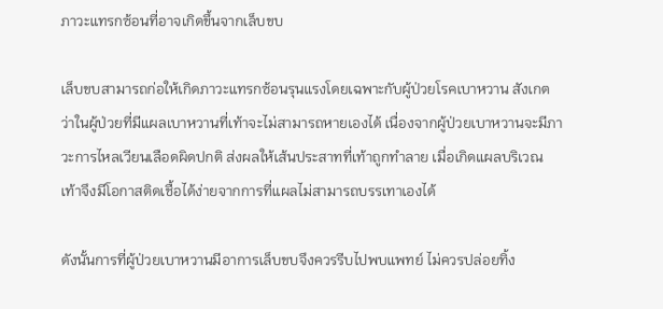ภาวะแทรกซ้อนที่อาจเกิดขึ้นจากเล็บขบ

เล็บขบสามารถก่อให้เกิดภาวะแทรกซ้อนรุนแรงโดยเฉพาะกับผู้ป่วยโรคเบาหวาน สังเกตว่าในผู้ป่วยที่มีแผลเบาหวานที่เท้าจะไม่สามารถหายเองได้ เนื่องจากผู้ป่วยเบาหวานจะมีภาวะการไหลเวียนเลือดผิดปกติ ส่งผลให้เส้นประสาทที่เท้าถูกทำลาย เมื่อเกิดแผลบริเวณเท้าจึงมีโอกาสติดเชื้อได้ง่ายจากการที่แผลไม่สามารถบรรเทาเองได้

ดังนั้นการที่ผู้ป่วยเบาหวานมีอาการเล็บขบจึงควรรีบไปพบแพทย์ ไม่ควรปล่อยทิ้ง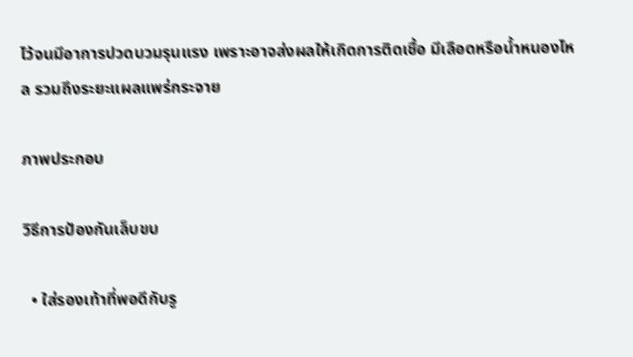ไว้จนมีอาการปวดบวมรุนแรง เพราะอาจส่งผลให้เกิดการติดเชื้อ มีเลือดหรือน้ำหนองไหล รวมถึงระยะแผลแพร่กระจาย

ภาพประกอบ

วิธีการป้องกันเล็บขบ

  • ใส่รองเท้าที่พอดีกับรู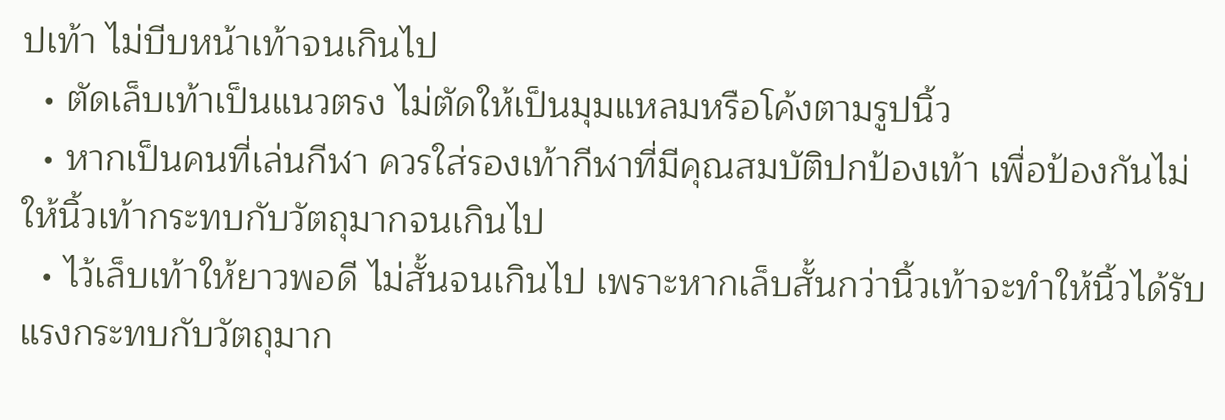ปเท้า ไม่บีบหน้าเท้าจนเกินไป
  • ตัดเล็บเท้าเป็นแนวตรง ไม่ตัดให้เป็นมุมแหลมหรือโค้งตามรูปนิ้ว
  • หากเป็นคนที่เล่นกีฬา ควรใส่รองเท้ากีฬาที่มีคุณสมบัติปกป้องเท้า เพื่อป้องกันไม่ให้นิ้วเท้ากระทบกับวัตถุมากจนเกินไป
  • ไว้เล็บเท้าให้ยาวพอดี ไม่สั้นจนเกินไป เพราะหากเล็บสั้นกว่านิ้วเท้าจะทำให้นิ้วได้รับแรงกระทบกับวัตถุมาก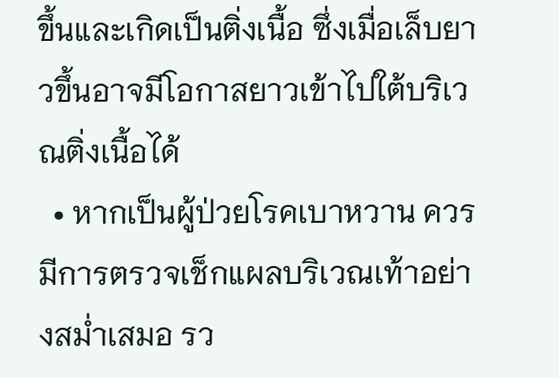ขึ้นและเกิดเป็นติ่งเนื้อ ซึ่งเมื่อเล็บยาวขึ้นอาจมีโอกาสยาวเข้าไปใต้บริเวณติ่งเนื้อได้
  • หากเป็นผู้ป่วยโรคเบาหวาน ควรมีการตรวจเช็กแผลบริเวณเท้าอย่างสม่ำเสมอ รว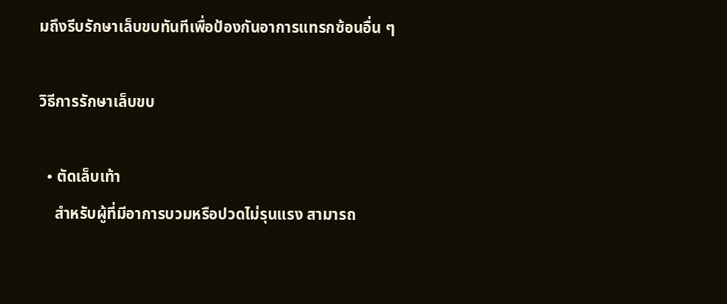มถึงรีบรักษาเล็บขบทันทีเพื่อป้องกันอาการแทรกซ้อนอื่น ๆ

วิธีการรักษาเล็บขบ

  • ตัดเล็บเท้า
    สำหรับผู้ที่มีอาการบวมหรือปวดไม่รุนแรง สามารถ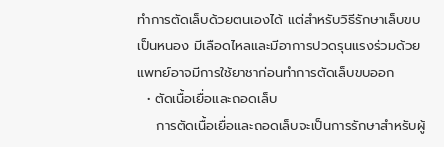ทำการตัดเล็บด้วยตนเองได้ แต่สำหรับวิธีรักษาเล็บขบเป็นหนอง มีเลือดไหลและมีอาการปวดรุนแรงร่วมด้วย แพทย์อาจมีการใช้ยาชาก่อนทำการตัดเล็บขบออก
  • ตัดเนื้อเยื่อและถอดเล็บ
    การตัดเนื้อเยื่อและถอดเล็บจะเป็นการรักษาสำหรับผู้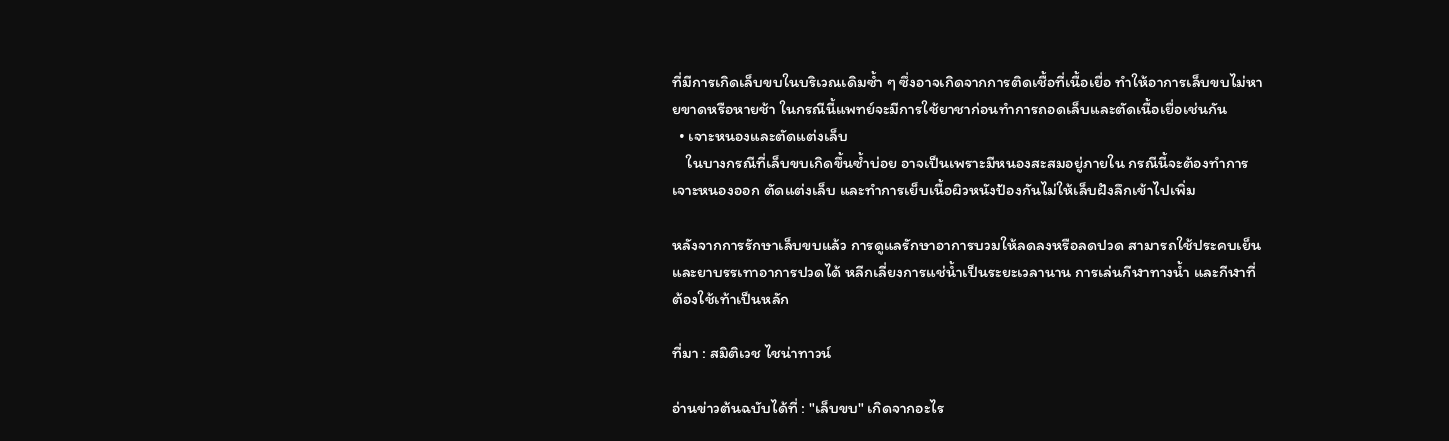ที่มีการเกิดเล็บขบในบริเวณเดิมซ้ำ ๆ ซึ่งอาจเกิดจากการติดเชื้อที่เนื้อเยื่อ ทำให้อาการเล็บขบไม่หายขาดหรือหายช้า ในกรณีนี้แพทย์จะมีการใช้ยาชาก่อนทำการถอดเล็บและตัดเนื้อเยื่อเช่นกัน
  • เจาะหนองและตัดแต่งเล็บ
    ในบางกรณีที่เล็บขบเกิดขึ้นซ้ำบ่อย อาจเป็นเพราะมีหนองสะสมอยู่ภายใน กรณีนี้จะต้องทำการเจาะหนองออก ตัดแต่งเล็บ และทำการเย็บเนื้อผิวหนังป้องกันไม่ให้เล็บฝังลึกเข้าไปเพิ่ม

หลังจากการรักษาเล็บขบแล้ว การดูแลรักษาอาการบวมให้ลดลงหรือลดปวด สามารถใช้ประคบเย็นและยาบรรเทาอาการปวดได้ หลีกเลี่ยงการแช่น้ำเป็นระยะเวลานาน การเล่นกีฬาทางน้ำ และกีฬาที่ต้องใช้เท้าเป็นหลัก

ที่มา : สมิติเวช ไชน่าทาวน์

อ่านข่าวต้นฉบับได้ที่ : "เล็บขบ" เกิดจากอะไร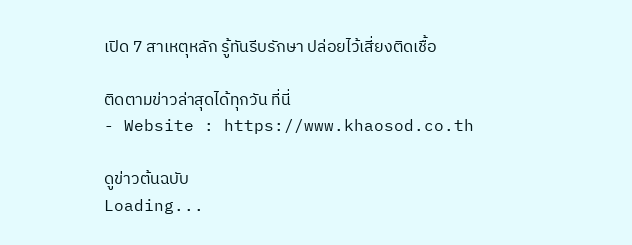เปิด 7 สาเหตุหลัก รู้ทันรีบรักษา ปล่อยไว้เสี่ยงติดเชื้อ

ติดตามข่าวล่าสุดได้ทุกวัน ที่นี่
- Website : https://www.khaosod.co.th

ดูข่าวต้นฉบับ
Loading...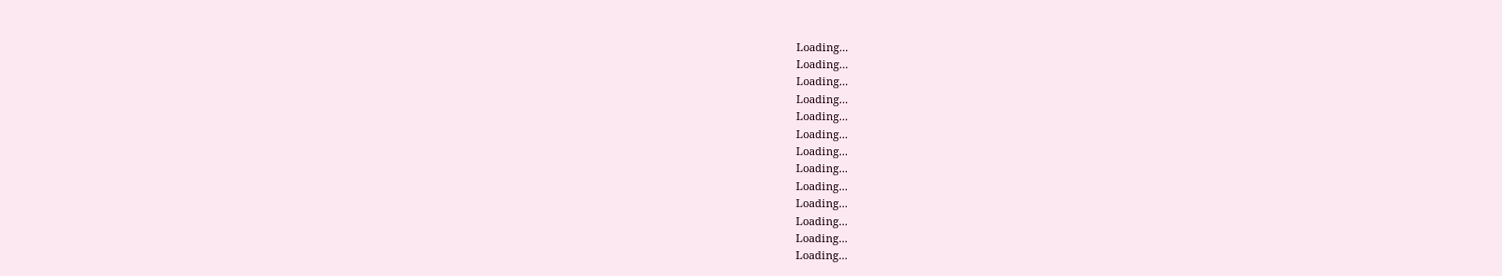Loading...
Loading...
Loading...
Loading...
Loading...
Loading...
Loading...
Loading...
Loading...
Loading...
Loading...
Loading...
Loading...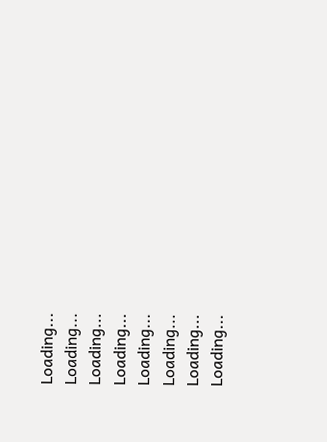Loading...
Loading...
Loading...
Loading...
Loading...
Loading...
Loading...
Loading...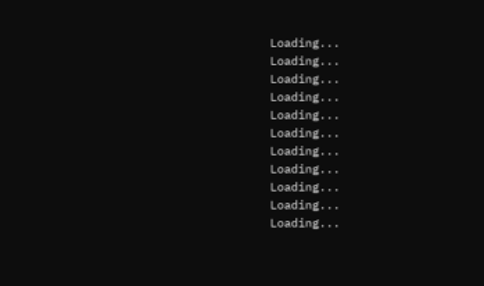Loading...
Loading...
Loading...
Loading...
Loading...
Loading...
Loading...
Loading...
Loading...
Loading...
Loading...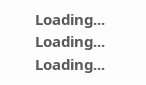Loading...
Loading...
Loading...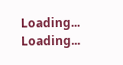Loading...
Loading...